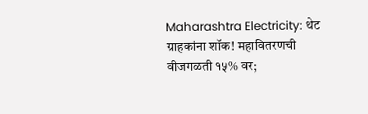Maharashtra Electricity: थेट ग्राहकांना शॉक! महावितरणची वीजगळती १५% वर;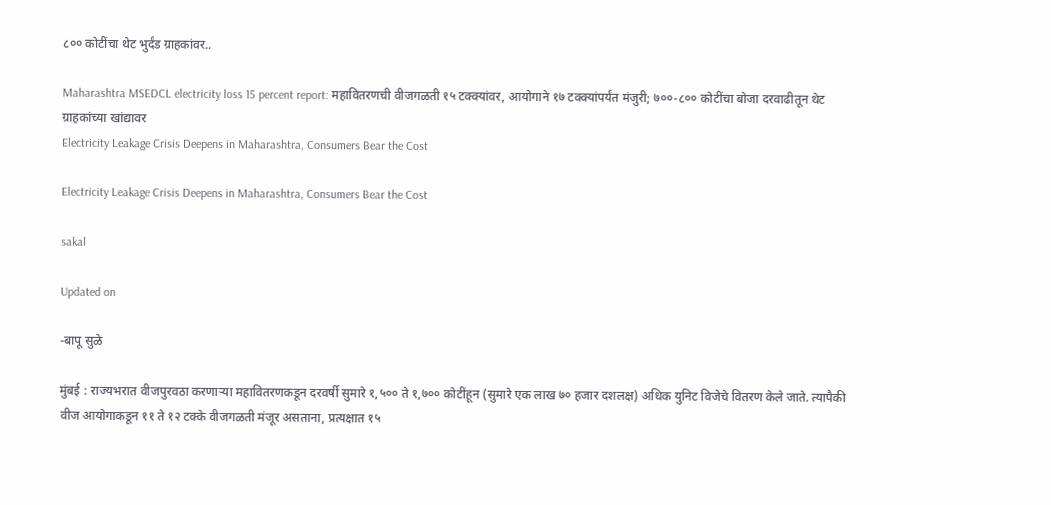८०० कोटींचा थेट भुर्दंड ग्राहकांवर..

Maharashtra MSEDCL electricity loss 15 percent report: महावितरणची वीजगळती १५ टक्क्यांवर, आयोगाने १७ टक्क्यांपर्यंत मंजुरी; ७००-८०० कोटींचा बोजा दरवाढीतून थेट ग्राहकांच्या खांद्यावर
Electricity Leakage Crisis Deepens in Maharashtra, Consumers Bear the Cost

Electricity Leakage Crisis Deepens in Maharashtra, Consumers Bear the Cost

sakal

Updated on

-बापू सुळे

मुंबई : राज्यभरात वीजपुरवठा करणाऱ्या महावितरणकडून दरवर्षी सुमारे १,५०० ते १,७०० कोटींहून (सुमारे एक लाख ७० हजार दशलक्ष) अधिक युनिट विजेचे वितरण केले जाते. त्यापैकी वीज आयोगाकडून ११ ते १२ टक्के वीजगळती मंजूर असताना, प्रत्यक्षात १५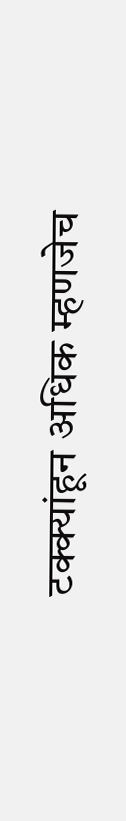टक्क्यांहून अधिक म्हणजेच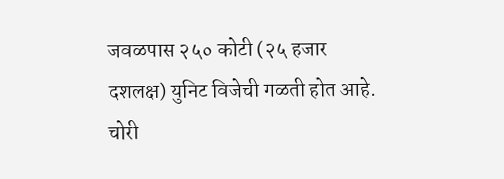जवळपास २५० कोटी (२५ हजार दशलक्ष) युनिट विजेची गळती होत आहे. चोरी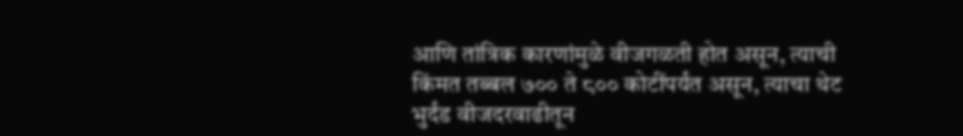आणि तांत्रिक कारणांमुळे वीजगळती होत असून, त्याची किंमत तब्बल ७०० ते ८०० कोटींपर्यंत असून, त्याचा थेट भुर्दंड वीजदरवाढीतून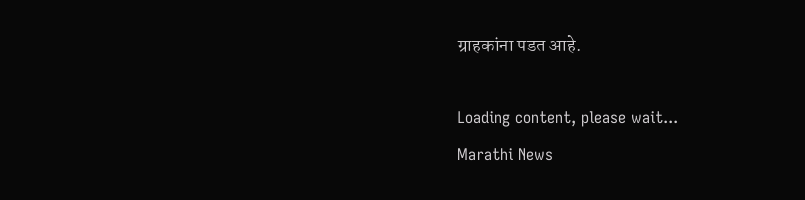ग्राहकांना पडत आहे.

Loading content, please wait...
Marathi News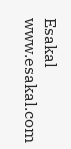Esakal
www.esakal.com